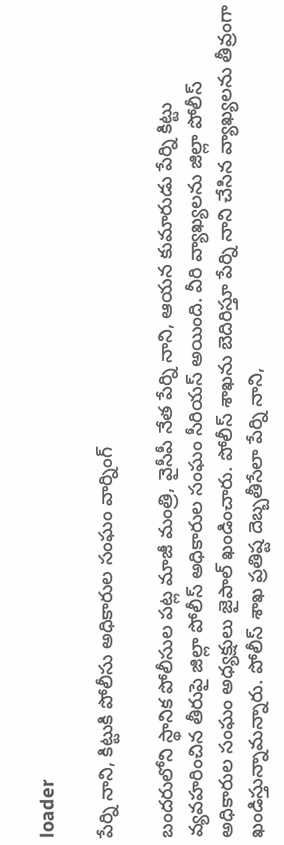loader

పేర్ని నాని, కిట్టుకి పోలీసు అధికారుల సంఘం వార్నింగ్

బందరులోని స్థానిక పోలీసుల పట్ల మాజీ మంత్రి, వైసీపీ నేత పేర్ని నాని, ఆయన కుమారుడు పేర్ని కిట్టు వ్యవహరించిన తీరుపై జిల్లా పోలీస్ అధికారుల సంఘం సీరియస్ అయింది. వీరి వ్యాఖ్యలను జిల్లా పోలీస్ అధికారుల సంఘం అధ్యక్షులు జైపాల్ ఖండించారు. పోలీస్ శాఖను బెదిరిస్తూ పేర్ని నాని చేసిన వ్యాఖ్యలను తీవ్రంగా ఖండిస్తున్నామన్నారు. పోలీస్ శాఖ ప్రతిష్ట దెబ్బతీసేలా పేర్ని నాని,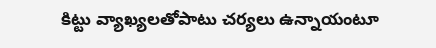కిట్టు వ్యాఖ్యలతోపాటు చర్యలు ఉన్నాయంటూ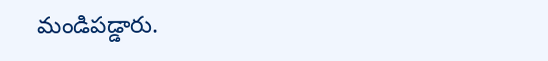మండిపడ్డారు.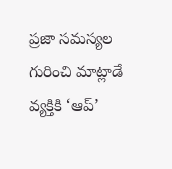ప్రజా సమస్యల గురించి మాట్లాడే వ్యక్తికి ‘ఆప్’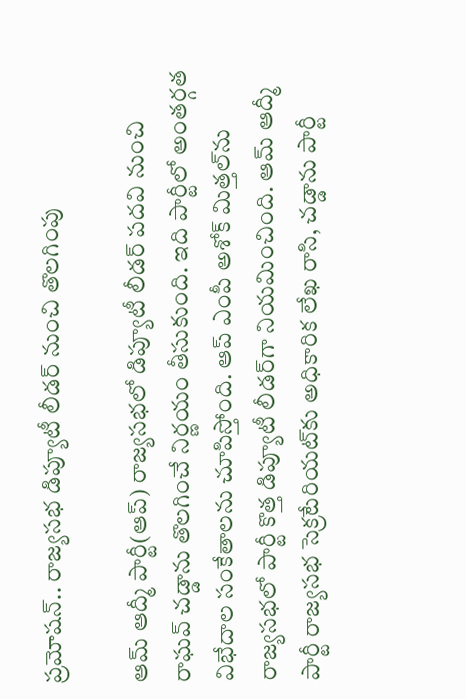ప్రమోషన్.. రాజ్యసభ డిప్యూటీ లీడర్ నుంచి తొలగింపు

ఆమ్ ఆద్మీ పార్టీ(ఆప్) రాజ్యసభలో డిప్యూటీ లీడర్ పదవి నుంచి రాఘవ్ చడ్డాను తొలగించే నిర్ణయం తీసుకుంది. ఇది పార్టీలో అంతర్గత విభేదాల సంకేతాలను చూపిస్తోంది. ఆప్ ఎంపీ అశోక్ మిత్తల్‌ను రాజ్యసభలో పార్టీ కొత్త డిప్యూటీ లీడర్‌గా నియమించింది. ఆమ్ ఆద్మీ పార్టీ రాజ్యసభ సెక్రటేరియట్‌కు అధికారిక లేఖ రాసి, చడ్డాను పార్టీ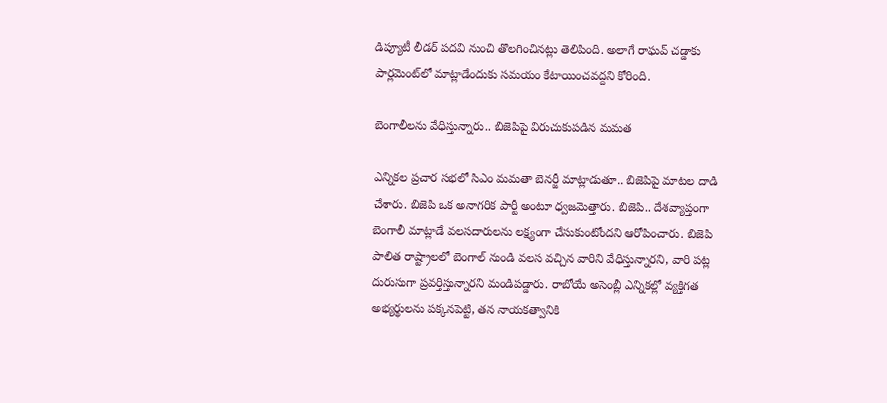డిప్యూటీ లీడర్ పదవి నుంచి తొలగించినట్లు తెలిపింది. అలాగే రాఘవ్ చడ్డాకు పార్లమెంట్‌లో మాట్లాడేందుకు సమయం కేటాయించవద్దని కోరింది.

బెంగాలీలను వేధిస్తున్నారు.. బిజెపిపై విరుచుకుపడిన మమత

ఎన్నికల ప్రచార సభలో సిఎం మమతా బెనర్జీ మాట్లాడుతూ.. బిజెపిపై మాటల దాడి చేశారు. బిజెపి ఒక అనాగరిక పార్టీ అంటూ ధ్వజమెత్తారు. బిజెపి.. దేశవ్యాప్తంగా బెంగాలీ మాట్లాడే వలసదారులను లక్ష్యంగా చేసుకుంటోందని ఆరోపించారు. బిజెపి పాలిత రాష్ట్రాలలో బెంగాల్ నుండి వలస వచ్చిన వారిని వేధిస్తున్నారని, వారి పట్ల దురుసుగా ప్రవర్తిస్తున్నారని మండిపడ్డారు. రాబోయే అసెంబ్లీ ఎన్నికల్లో వ్యక్తిగత అభ్యర్థులను పక్కనపెట్టి, తన నాయకత్వానికి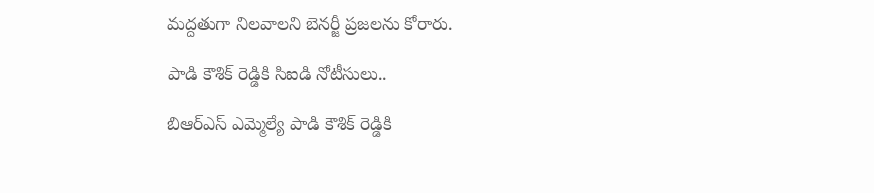మద్దతుగా నిలవాలని బెనర్జీ ప్రజలను కోరారు.

పాడి కౌశిక్ రెడ్డికి సిఐడి నోటీసులు..

బిఆర్ఎస్ ఎమ్మెల్యే పాడి కౌశిక్ రెడ్డికి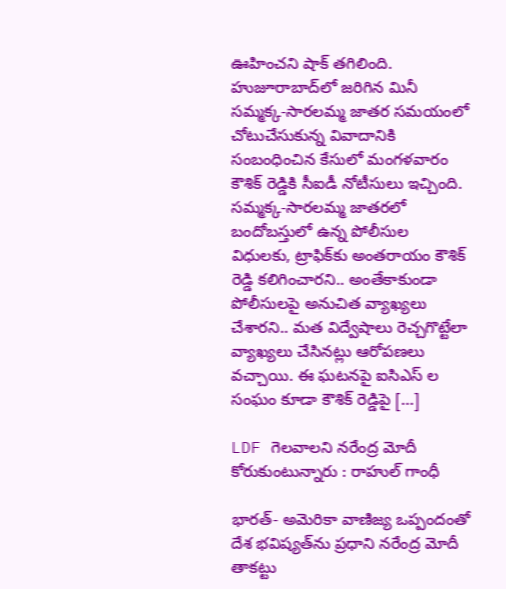ఊహించని షాక్ తగిలింది. హుజూరాబాద్‌లో జరిగిన మినీ సమ్మక్క-సారలమ్మ జాతర సమయంలో చోటుచేసుకున్న వివాదానికి సంబంధించిన కేసులో మంగళవారం కౌశిక్ రెడ్డికి సీఐడీ నోటీసులు ఇచ్చింది. సమ్మక్క-సారలమ్మ జాతరలో బందోబస్తులో ఉన్న పోలీసుల విధులకు, ట్రాఫిక్‌కు అంతరాయం కౌశిక్ రెడ్డి కలిగించారని.. అంతేకాకుండా పోలీసులపై అనుచిత వ్యాఖ్యలు చేశారని.. మత విద్వేషాలు రెచ్చగొట్టేలా వ్యాఖ్యలు చేసినట్లు ఆరోపణలు వచ్చాయి. ఈ ఘటనపై ఐసిఎస్ ల సంఘం కూడా కౌశిక్ రెడ్డిపై […]

LDF గెలవాలని నరేంద్ర మోదీ కోరుకుంటున్నారు : రాహుల్‌ గాంధీ

భారత్‌- అమెరికా వాణిజ్య ఒప్పందంతో దేశ భవిష్యత్‌ను ప్రధాని నరేంద్ర మోదీ తాకట్టు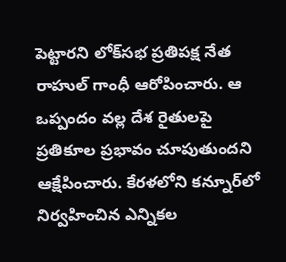పెట్టారని లోక్‌సభ ప్రతిపక్ష నేత రాహుల్‌ గాంధీ ఆరోపించారు. ఆ ఒప్పందం వల్ల దేశ రైతులపై ప్రతికూల ప్రభావం చూపుతుందని ఆక్షేపించారు. కేరళలోని కన్నూర్‌లో నిర్వహించిన ఎన్నికల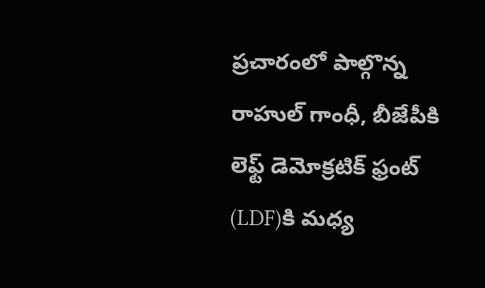ప్రచారంలో పాల్గొన్న రాహుల్‌ గాంధీ, బీజేపీకి లెఫ్ట్‌ డెమోక్రటిక్‌ ఫ్రంట్‌ (LDF)కి మధ్య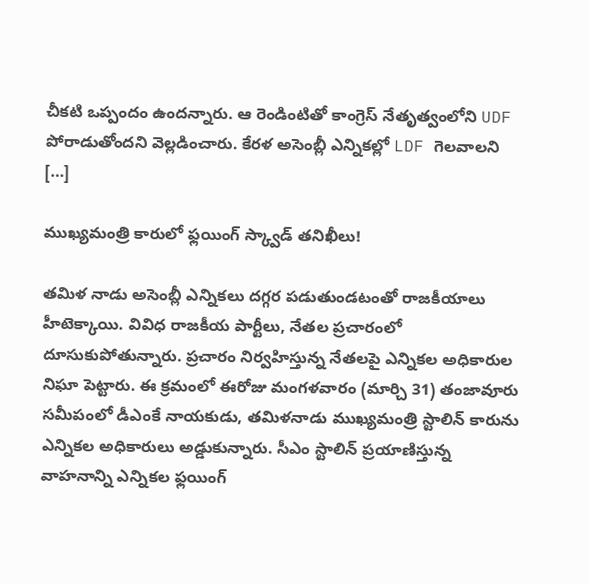చీకటి ఒప్పందం ఉందన్నారు. ఆ రెండింటితో కాంగ్రెస్‌ నేతృత్వంలోని UDF పోరాడుతోందని వెల్లడించారు. కేరళ అసెంబ్లీ ఎన్నికల్లో LDF గెలవాలని […]

ముఖ్యమంత్రి కారులో ఫ్లయింగ్ స్క్వాడ్‌ తనిఖీలు!

తమిళ నాడు అసెంబ్లీ ఎన్నికలు దగ్గర పడుతుండటంతో రాజకీయాలు హీటెక్కాయి. వివిధ రాజకీయ పార్టీలు, నేతల ప్రచారంలో దూసుకుపోతున్నారు. ప్రచారం నిర్వహిస్తున్న నేతలపై ఎన్నికల అధికారుల నిఘా పెట్టారు. ఈ క్రమంలో ఈరోజు మంగళవారం (మార్చి 31) తంజావూరు సమీపంలో డీఎంకే నాయకుడు, తమిళనాడు ముఖ్యమంత్రి స్టాలిన్ కారును ఎన్నికల అధికారులు అడ్డుకున్నారు. సీఎం స్టాలిన్ ప్రయాణిస్తున్న వాహనాన్ని ఎన్నికల ఫ్లయింగ్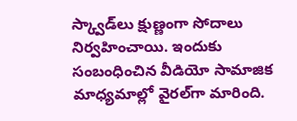స్క్వాడ్‌లు క్షుణ్ణంగా సోదాలు నిర్వహించాయి. ఇందుకు సంబంధించిన వీడియో సామాజిక మాధ్యమాల్లో వైరల్‌గా మారింది.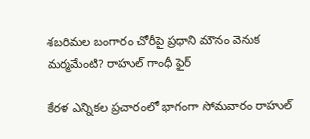శబరిమల బంగారం చోరీపై ప్రధాని మౌనం వెనుక మర్మమేంటి? రాహుల్ గాంధీ ఫైర్

కేరళ ఎన్నికల ప్రచారంలో భాగంగా సోమవారం రాహుల్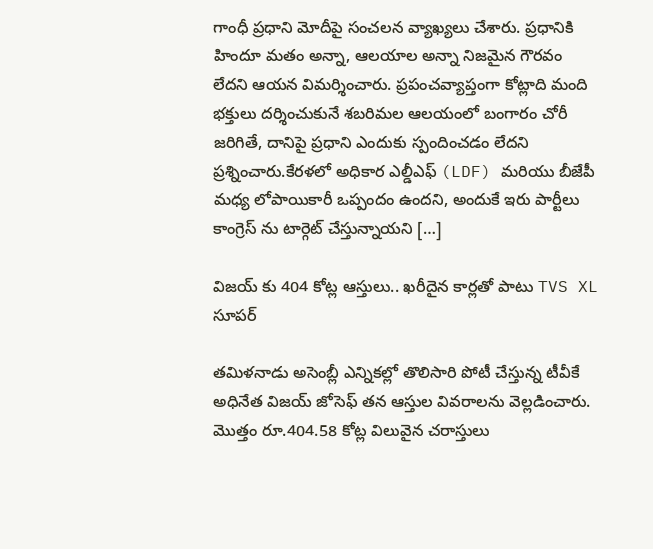గాంధీ ప్రధాని మోదీపై సంచలన వ్యాఖ్యలు చేశారు. ప్రధానికి హిందూ మతం అన్నా, ఆలయాల అన్నా నిజమైన గౌరవం లేదని ఆయన విమర్శించారు. ప్రపంచవ్యాప్తంగా కోట్లాది మంది భక్తులు దర్శించుకునే శబరిమల ఆలయంలో బంగారం చోరీ జరిగితే, దానిపై ప్రధాని ఎందుకు స్పందించడం లేదని ప్రశ్నించారు.కేరళలో అధికార ఎల్డీఎఫ్ (LDF) మరియు బీజేపీ మధ్య లోపాయికారీ ఒప్పందం ఉందని, అందుకే ఇరు పార్టీలు కాంగ్రెస్ ను టార్గెట్ చేస్తున్నాయని […]

విజయ్ కు 404 కోట్ల ఆస్తులు.. ఖరీదైన కార్లతో పాటు TVS XL సూపర్

తమిళనాడు అసెంబ్లీ ఎన్నికల్లో తొలిసారి పోటీ చేస్తున్న టీవీకే అధినేత విజయ్ జోసెఫ్ తన ఆస్తుల వివరాలను వెల్లడించారు. మొత్తం రూ.404.58 కోట్ల విలువైన చరాస్తులు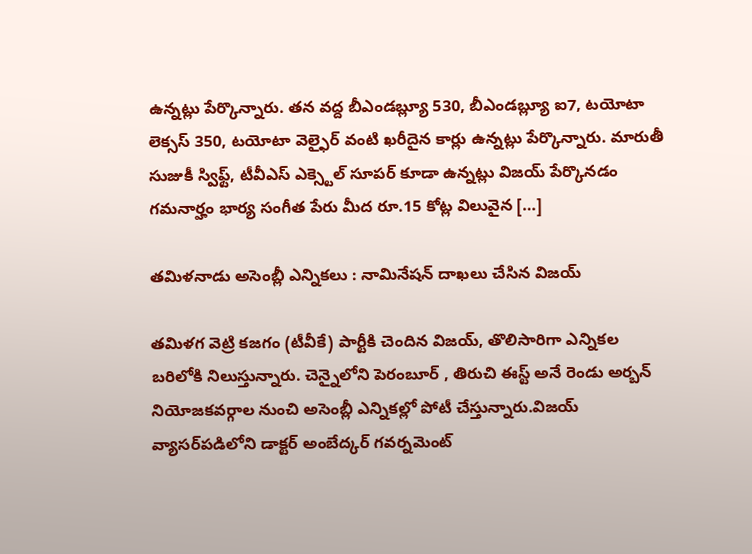ఉన్నట్లు పేర్కొన్నారు. తన వద్ద బీఎండబ్ల్యూ 530, బీఎండబ్ల్యూ ఐ7, టయోటా లెక్సస్ 350, టయోటా వెల్ఫైర్ వంటి ఖరీదైన కార్లు ఉన్నట్లు పేర్కొన్నారు. మారుతీ సుజుకీ స్విఫ్ట్, టీవీఎస్ ఎక్స్టెల్ సూపర్ కూడా ఉన్నట్లు విజయ్ పేర్కొనడం గమనార్హం భార్య సంగీత పేరు మీద రూ.15 కోట్ల విలువైన […]

తమిళనాడు అసెంబ్లీ ఎన్నికలు : నామినేషన్ దాఖలు చేసిన విజయ్

తమిళగ వెట్రి కజగం (టీవీకే) పార్టీకి చెందిన విజయ్, తొలిసారిగా ఎన్నికల బరిలోకి నిలుస్తున్నారు. చెన్నైలోని పెరంబూర్ , తిరుచి ఈస్ట్ అనే రెండు అర్బన్ నియోజకవర్గాల నుంచి అసెంబ్లీ ఎన్నికల్లో పోటీ చేస్తున్నారు.విజయ్ వ్యాసర్‌పడిలోని డాక్టర్ అంబేద్కర్ గవర్నమెంట్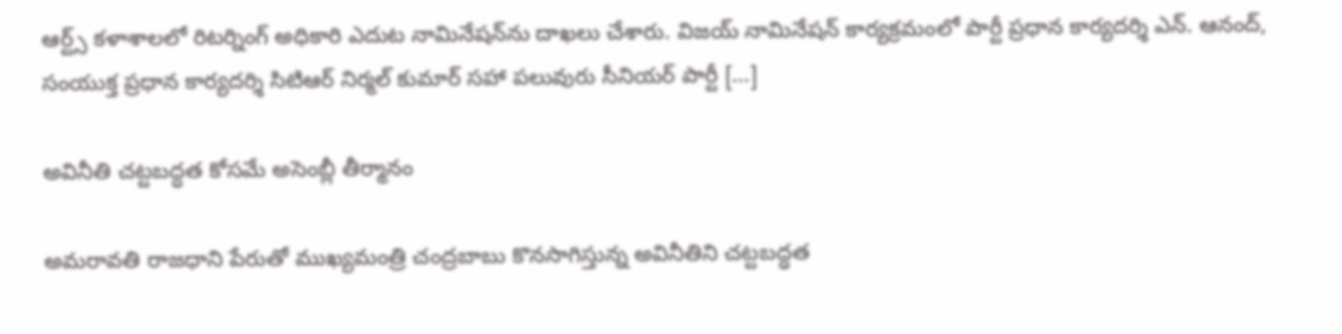ఆర్ట్స్ కళాశాలలో రిటర్నింగ్ అధికారి ఎదుట నామినేషన్‌ను దాఖలు చేశారు. విజయ్‌ నామినేషన్ కార్యక్రమంలో పార్టీ ప్రధాన కార్యదర్శి ఎన్. ఆనంద్, సంయుక్త ప్రధాన కార్యదర్శి సిటిఆర్ నిర్మల్ కుమార్ సహా పలువురు సీనియర్ పార్టీ […]

అవినీతి చట్టబద్ధత కోసమే అసెంబ్లీ తీర్మానం

అమరావతి రాజధాని పేరుతో ముఖ్యమంత్రి చంద్రబాబు కొనసాగిస్తున్న అవినీతిని చట్టబద్ధత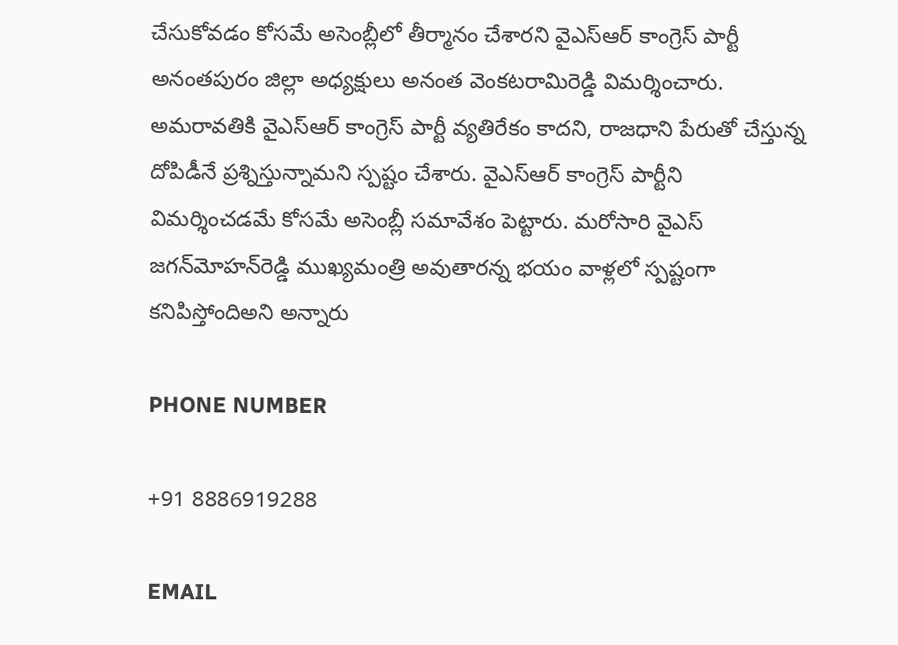చేసుకోవడం కోసమే అసెంబ్లీలో తీర్మానం చేశారని వైఎస్‌ఆర్‌ కాంగ్రెస్‌ పార్టీ అనంతపురం జిల్లా అధ్యక్షులు అనంత వెంకటరామిరెడ్డి విమర్శించారు. అమరావతికి వైఎస్‌ఆర్‌ కాంగ్రెస్‌ పార్టీ వ్యతిరేకం కాదని, రాజధాని పేరుతో చేస్తున్న దోపిడీనే ప్రశ్నిస్తున్నామని స్పష్టం చేశారు. వైఎస్‌ఆర్‌ కాంగ్రెస్‌ పార్టీని విమర్శించడమే కోసమే అసెంబ్లీ సమావేశం పెట్టారు. మరోసారి వైఎస్‌ జగన్‌మోహన్‌రెడ్డి ముఖ్యమంత్రి అవుతారన్న భయం వాళ్లలో స్పష్టంగా కనిపిస్తోందిఅని అన్నారు

PHONE NUMBER

+91 8886919288

EMAIL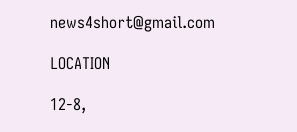news4short@gmail.com

LOCATION

12-8,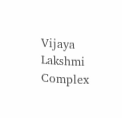Vijaya Lakshmi Complex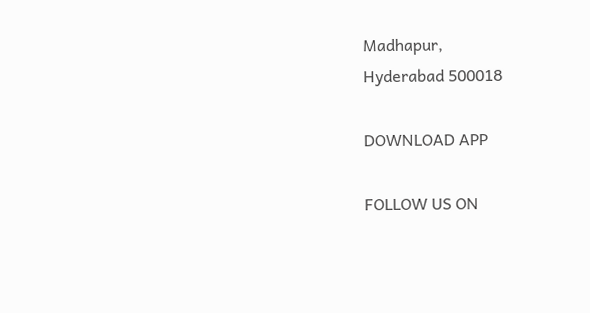Madhapur,
Hyderabad 500018

DOWNLOAD APP

FOLLOW US ON